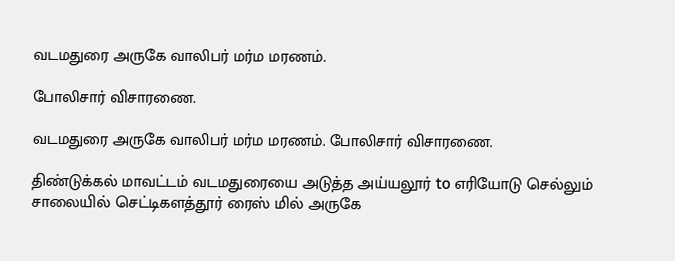வடமதுரை அருகே வாலிபர் மர்ம மரணம்.

போலிசார் விசாரணை.

வடமதுரை அருகே வாலிபர் மர்ம மரணம். போலிசார் விசாரணை.

திண்டுக்கல் மாவட்டம் வடமதுரையை அடுத்த அய்யலூர் to எரியோடு செல்லும் சாலையில் செட்டிகளத்தூர் ரைஸ் மில் அருகே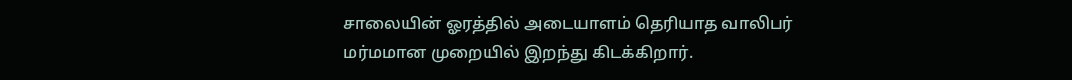சாலையின் ஓரத்தில் அடையாளம் தெரியாத வாலிபர் மர்மமான முறையில் இறந்து கிடக்கிறார்.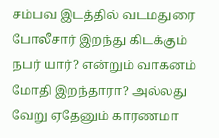சம்பவ இடத்தில் வடமதுரை போலீசார் இறந்து கிடக்கும் நபர் யார்? என்றும் வாகனம் மோதி இறந்தாரா? அல்லது வேறு ஏதேனும் காரணமா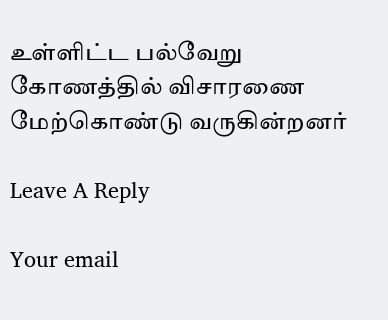உள்ளிட்ட பல்வேறு கோணத்தில் விசாரணை மேற்கொண்டு வருகின்றனர்

Leave A Reply

Your email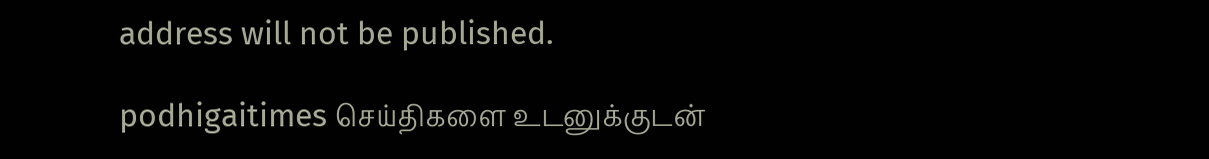address will not be published.

podhigaitimes செய்திகளை உடனுக்குடன்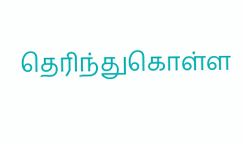தெரிந்துகொள்ள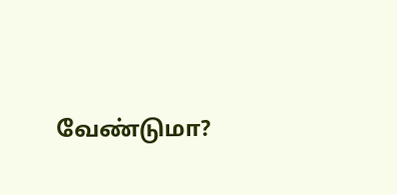வேண்டுமா?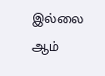இல்லை ஆம்